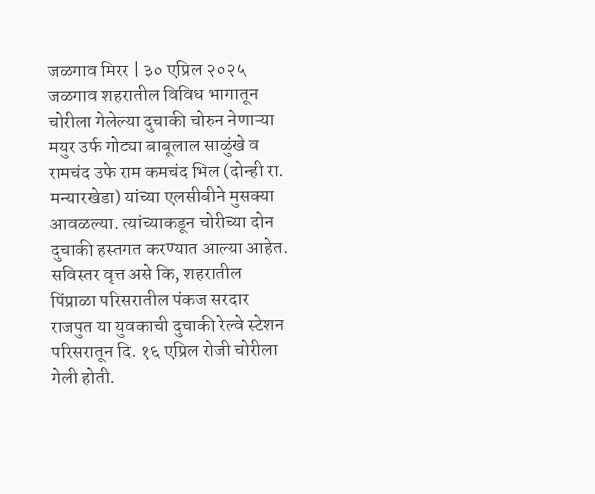जळगाव मिरर | ३० एप्रिल २०२५
जळगाव शहरातील विविध भागातून चोरीला गेलेल्या दुचाकी चोरुन नेणाऱ्या मयुर उर्फ गोट्या बाबूलाल साळुंखे व रामचंद उफे राम कमचंद भिल (दोन्ही रा. मन्यारखेडा) यांच्या एलसीबीने मुसक्या आवळल्या. त्यांच्याकडून चोरीच्या दोन दुचाकी हस्तगत करण्यात आल्या आहेत.
सविस्तर वृत्त असे कि, शहरातील पिंप्राळा परिसरातील पंकज सरदार राजपुत या युवकाची दुचाकी रेल्वे स्टेशन परिसरातून दि. १६ एप्रिल रोजी चोरीला गेली होती.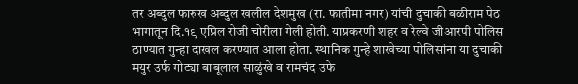तर अब्दुल फारुख अब्दुल खलील देशमुख (रा. फातीमा नगर) यांची दुचाकी बळीराम पेठ भागातून दि.१९ एप्रिल रोजी चोरीला गेली होती. याप्रकरणी शहर व रेल्वे जीआरपी पोलिस ठाण्यात गुन्हा दाखल करण्यात आला होता. स्थानिक गुन्हे शाखेच्या पोलिसांना या दुचाकी मयुर उर्फ गोट्या बाबूलाल साळुंखे व रामचंद उफे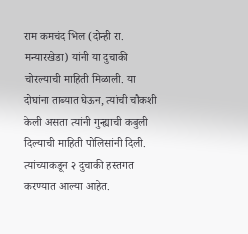राम कमचंद भिल (दोन्ही रा. मन्यारखेडा) यांनी या दुचाकी चोरल्याची माहिती मिळाली. या दोघांना ताब्यात घेऊन, त्यांची चौकशी केली असता त्यांनी गुन्ह्याची कबुली दिल्याची माहिती पोलिसांनी दिली. त्यांच्याकडून २ दुचाकी हस्तगत करण्यात आल्या आहेत.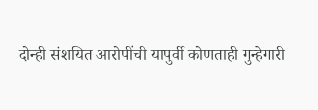दोन्ही संशयित आरोपींची यापुर्वी कोणताही गुन्हेगारी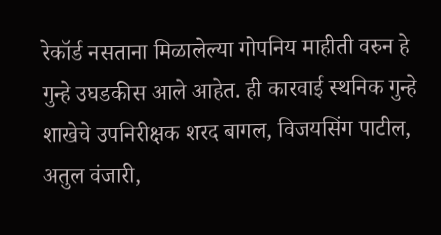रेकॉर्ड नसताना मिळालेल्या गोपनिय माहीती वरुन हे गुन्हे उघडकीस आले आहेत. ही कारवाई स्थनिक गुन्हे शाखेचे उपनिरीक्षक शरद बागल, विजयसिंग पाटील, अतुल वंजारी,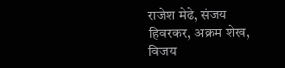राजेश मेढे, संजय हिवरकर, अक्रम शेख, विजय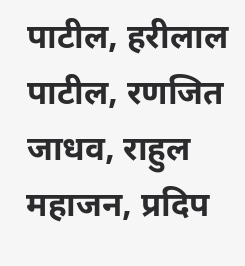पाटील, हरीलाल पाटील, रणजित जाधव, राहुल महाजन, प्रदिप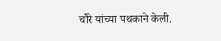चौरे यांच्या पथकाने केली.